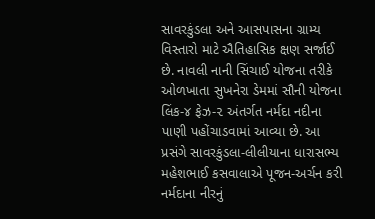સાવરકુંડલા અને આસપાસના ગ્રામ્ય વિસ્તારો માટે ઐતિહાસિક ક્ષણ સર્જાઈ છે. નાવલી નાની સિંચાઈ યોજના તરીકે ઓળખાતા સુખનેરા ડેમમાં સૌની યોજના લિંક-૪ ફેઝ-૨ અંતર્ગત નર્મદા નદીના પાણી પહોંચાડવામાં આવ્યા છે. આ પ્રસંગે સાવરકુંડલા-લીલીયાના ધારાસભ્ય મહેશભાઈ કસવાલાએ પૂજન-અર્ચન કરી નર્મદાના નીરનું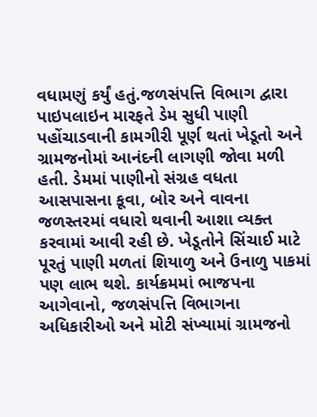વધામણું કર્યું હતું.જળસંપત્તિ વિભાગ દ્વારા પાઇપલાઇન મારફતે ડેમ સુધી પાણી પહોંચાડવાની કામગીરી પૂર્ણ થતાં ખેડૂતો અને ગ્રામજનોમાં આનંદની લાગણી જોવા મળી હતી. ડેમમાં પાણીનો સંગ્રહ વધતા આસપાસના કૂવા, બોર અને વાવના જળસ્તરમાં વધારો થવાની આશા વ્યક્ત કરવામાં આવી રહી છે. ખેડૂતોને સિંચાઈ માટે પૂરતું પાણી મળતાં શિયાળુ અને ઉનાળુ પાકમાં પણ લાભ થશે. કાર્યક્રમમાં ભાજપના આગેવાનો, જળસંપત્તિ વિભાગના અધિકારીઓ અને મોટી સંખ્યામાં ગ્રામજનો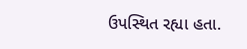ઉપસ્થિત રહ્યા હતા.